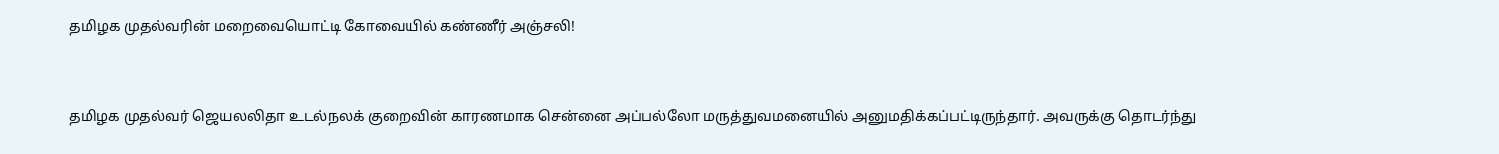தமிழக முதல்வரின் மறைவையொட்டி கோவையில் கண்ணீர் அஞ்சலி!


தமிழக முதல்வர் ஜெயலலிதா உடல்நலக் குறைவின் காரணமாக சென்னை அப்பல்லோ மருத்துவமனையில் அனுமதிக்கப்பட்டிருந்தார். அவருக்கு தொடர்ந்து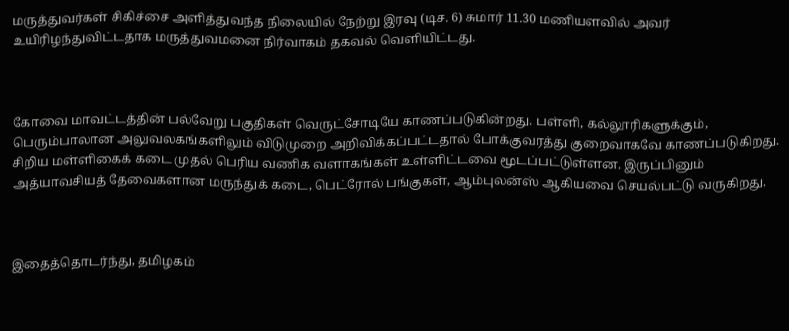மருத்துவர்கள் சிகிச்சை அளித்துவந்த நிலையில் நேற்று இரவு (டிச. 6) சுமார் 11.30 மணியளவில் அவர் உயிரிழந்துவிட்டதாக மருத்துவமனை நிர்வாகம் தகவல் வெளியிட்டது.



கோவை மாவட்டத்தின் பல்வேறு பகுதிகள் வெருட்சோடியே காணப்படுகின்றது. பள்ளி, கல்லூரிகளுக்கும், பெரும்பாலான அலுவலகங்களிலும் விடுமுறை அறிவிக்கப்பட்டதால் போக்குவரத்து குறைவாகவே காணப்படுகிறது. சிறிய மள்ளிகைக் கடை முதல் பெரிய வணிக வளாகங்கள் உள்ளிட்டவை மூடப்பட்டுள்ளன. இருப்பினும் அத்யாவசியத் தேவைகளான மருந்துக் கடை, பெட்ரோல் பங்குகள், ஆம்புலன்ஸ் ஆகியவை செயல்பட்டு வருகிறது.



இதைத்தொடர்ந்து, தமிழகம்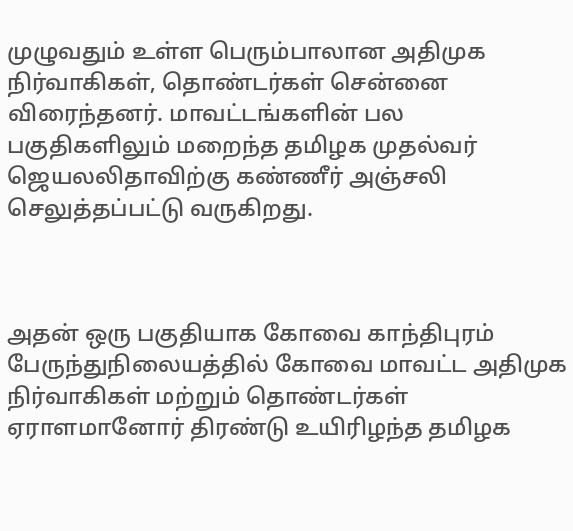முழுவதும் உள்ள பெரும்பாலான அதிமுக நிர்வாகிகள், தொண்டர்கள் சென்னை விரைந்தனர். மாவட்டங்களின் பல பகுதிகளிலும் மறைந்த தமிழக முதல்வர் ஜெயலலிதாவிற்கு கண்ணீர் அஞ்சலி செலுத்தப்பட்டு வருகிறது.



அதன் ஒரு பகுதியாக கோவை காந்திபுரம் பேருந்துநிலையத்தில் கோவை மாவட்ட அதிமுக நிர்வாகிகள் மற்றும் தொண்டர்கள் ஏராளமானோர் திரண்டு உயிரிழந்த தமிழக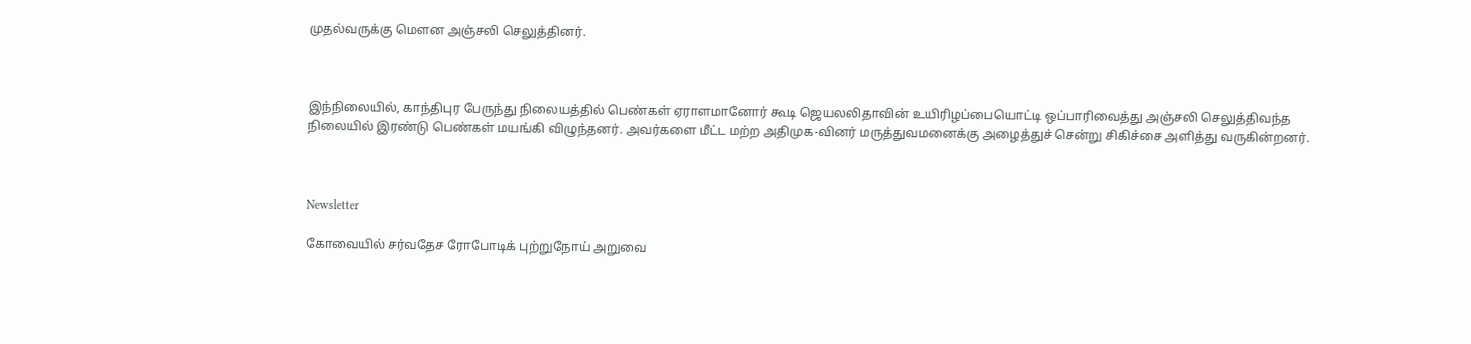முதல்வருக்கு மௌன அஞ்சலி செலுத்தினர்.



இந்நிலையில், காந்திபுர பேருந்து நிலையத்தில் பெண்கள் ஏராளமானோர் கூடி ஜெயலலிதாவின் உயிரிழப்பையொட்டி ஒப்பாரிவைத்து அஞ்சலி செலுத்திவந்த நிலையில் இரண்டு பெண்கள் மயங்கி விழுந்தனர். அவர்களை மீட்ட மற்ற அதிமுக-வினர் மருத்துவமனைக்கு அழைத்துச் சென்று சிகிச்சை அளித்து வருகின்றனர்.



Newsletter

கோவையில் சர்வதேச ரோபோடிக் புற்றுநோய் அறுவை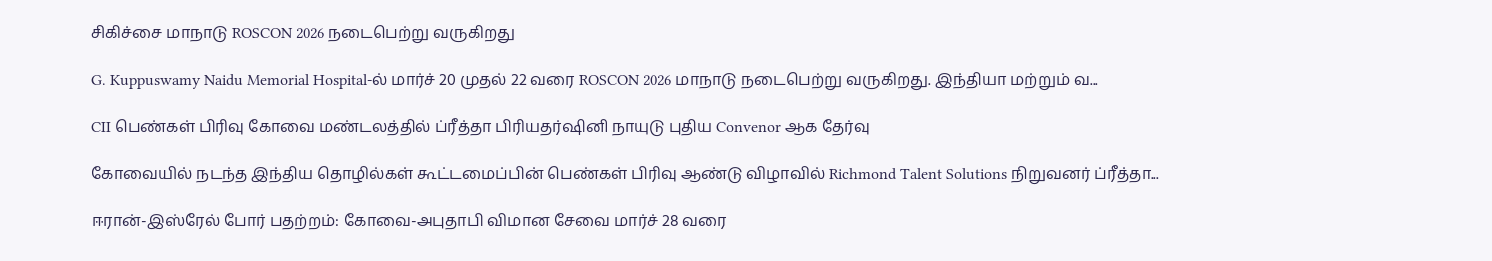சிகிச்சை மாநாடு ROSCON 2026 நடைபெற்று வருகிறது

G. Kuppuswamy Naidu Memorial Hospital-ல் மார்ச் 20 முதல் 22 வரை ROSCON 2026 மாநாடு நடைபெற்று வருகிறது. இந்தியா மற்றும் வ...

CII பெண்கள் பிரிவு கோவை மண்டலத்தில் ப்ரீத்தா பிரியதர்ஷினி நாயுடு புதிய Convenor ஆக தேர்வு

கோவையில் நடந்த இந்திய தொழில்கள் கூட்டமைப்பின் பெண்கள் பிரிவு ஆண்டு விழாவில் Richmond Talent Solutions நிறுவனர் ப்ரீத்தா...

ஈரான்-இஸ்ரேல் போர் பதற்றம்: கோவை-அபுதாபி விமான சேவை மார்ச் 28 வரை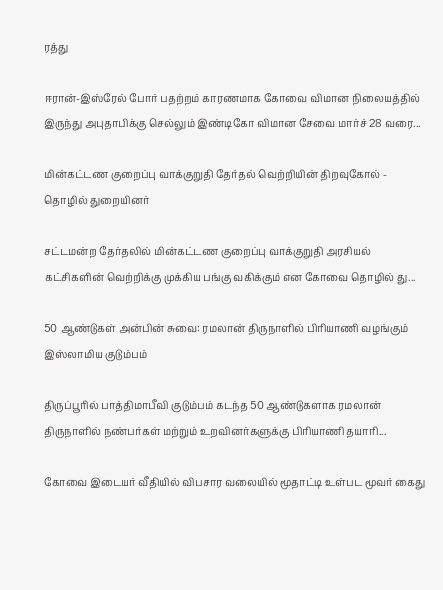ரத்து

ஈரான்-இஸ்ரேல் போர் பதற்றம் காரணமாக கோவை விமான நிலையத்தில் இருந்து அபுதாபிக்கு செல்லும் இண்டிகோ விமான சேவை மார்ச் 28 வரை...

மின்கட்டண குறைப்பு வாக்குறுதி தேர்தல் வெற்றியின் திறவுகோல் - தொழில் துறையினர்

சட்டமன்ற தேர்தலில் மின்கட்டண குறைப்பு வாக்குறுதி அரசியல் கட்சிகளின் வெற்றிக்கு முக்கிய பங்கு வகிக்கும் என கோவை தொழில் து...

50 ஆண்டுகள் அன்பின் சுவை: ரமலான் திருநாளில் பிரியாணி வழங்கும் இஸ்லாமிய குடும்பம்

திருப்பூரில் பாத்திமாபீவி குடும்பம் கடந்த 50 ஆண்டுகளாக ரமலான் திருநாளில் நண்பர்கள் மற்றும் உறவினர்களுக்கு பிரியாணி தயாரி...

கோவை இடையர் வீதியில் விபசார வலையில் மூதாட்டி உள்பட மூவர் கைது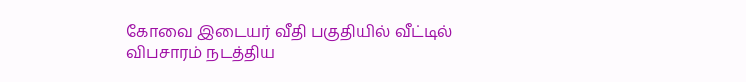கோவை இடையர் வீதி பகுதியில் வீட்டில் விபசாரம் நடத்திய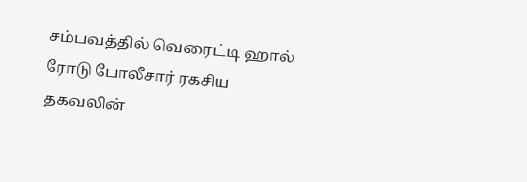சம்பவத்தில் வெரைட்டி ஹால் ரோடு போலீசார் ரகசிய தகவலின்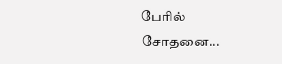பேரில் சோதனை...